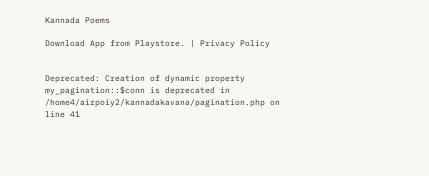Kannada Poems

Download App from Playstore. | Privacy Policy


Deprecated: Creation of dynamic property my_pagination::$conn is deprecated in /home4/airpoiy2/kannadakavana/pagination.php on line 41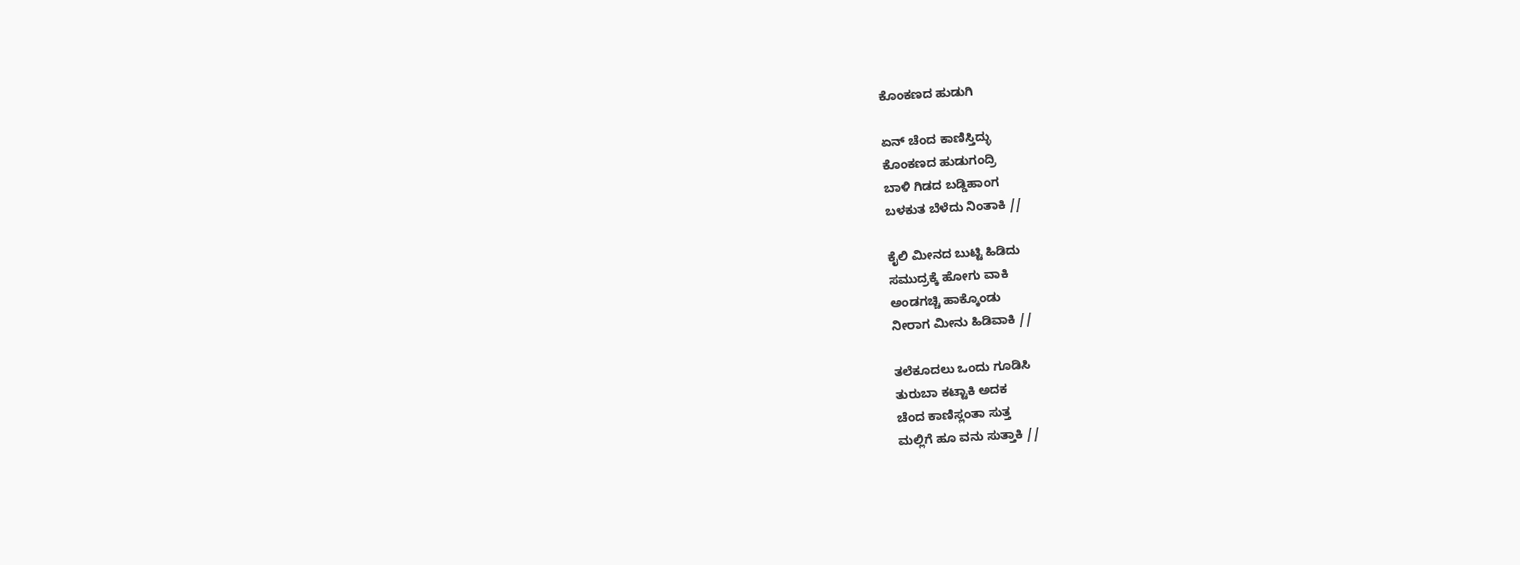ಕೊಂಕಣದ ಹುಡುಗಿ

ಏನ್ ಚೆಂದ ಕಾಣಿಸ್ತಿದ್ಳು
ಕೊಂಕಣದ ಹುಡುಗಂದ್ರಿ
ಬಾಳಿ ಗಿಡದ ಬಡ್ಡಿಹಾಂಗ
ಬಳಕುತ ಬೆಳೆದು ನಿಂತಾಕಿ //

ಕೈಲಿ ಮೀನದ ಬುಟ್ಟಿ ಹಿಡಿದು
ಸಮುದ್ರಕ್ಕೆ ಹೋಗು ವಾಕಿ
ಅಂಡಗಚ್ಚಿ ಹಾಕ್ಕೊಂಡು
ನೀರಾಗ ಮೀನು ಹಿಡಿವಾಕಿ //

ತಲೆಕೂದಲು ಒಂದು ಗೂಡಿಸಿ
ತುರುಬಾ ಕಟ್ಟಾಕಿ ಅದಕ
ಚೆಂದ ಕಾಣಿಸ್ಲಂತಾ ಸುತ್ತ
ಮಲ್ಲಿಗೆ ಹೂ ವನು ಸುತ್ತಾಕಿ //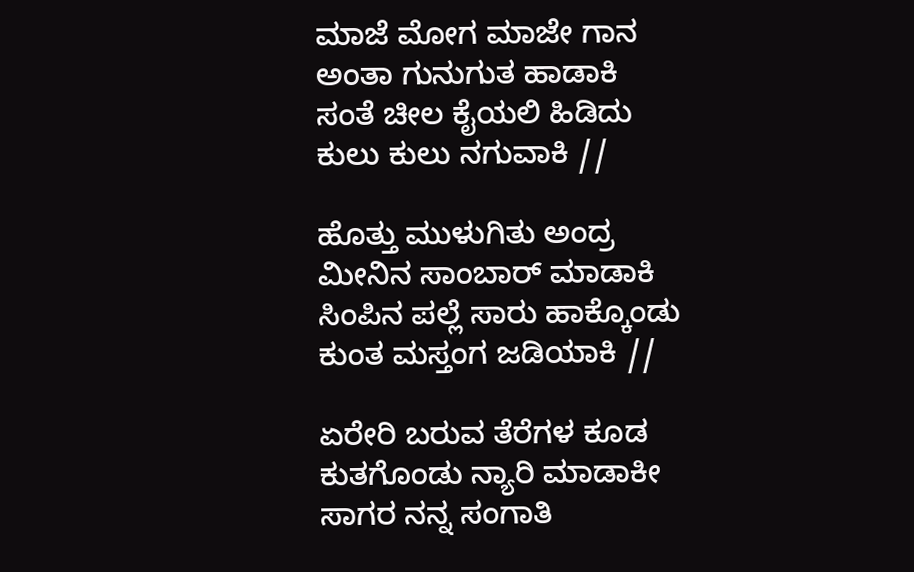ಮಾಜೆ ಮೋಗ ಮಾಜೇ ಗಾನ
ಅಂತಾ ಗುನುಗುತ ಹಾಡಾಕಿ
ಸಂತೆ ಚೀಲ ಕೈಯಲಿ ಹಿಡಿದು
ಕುಲು ಕುಲು ನಗುವಾಕಿ //

ಹೊತ್ತು ಮುಳುಗಿತು ಅಂದ್ರ
ಮೀನಿನ ಸಾಂಬಾರ್ ಮಾಡಾಕಿ
ಸಿಂಪಿನ ಪಲ್ಲೆ ಸಾರು ಹಾಕ್ಕೊಂಡು
ಕುಂತ ಮಸ್ತಂಗ ಜಡಿಯಾಕಿ //

ಏರೇರಿ ಬರುವ ತೆರೆಗಳ ಕೂಡ
ಕುತಗೊಂಡು ನ್ಯಾರಿ ಮಾಡಾಕೀ
ಸಾಗರ ನನ್ನ ಸಂಗಾತಿ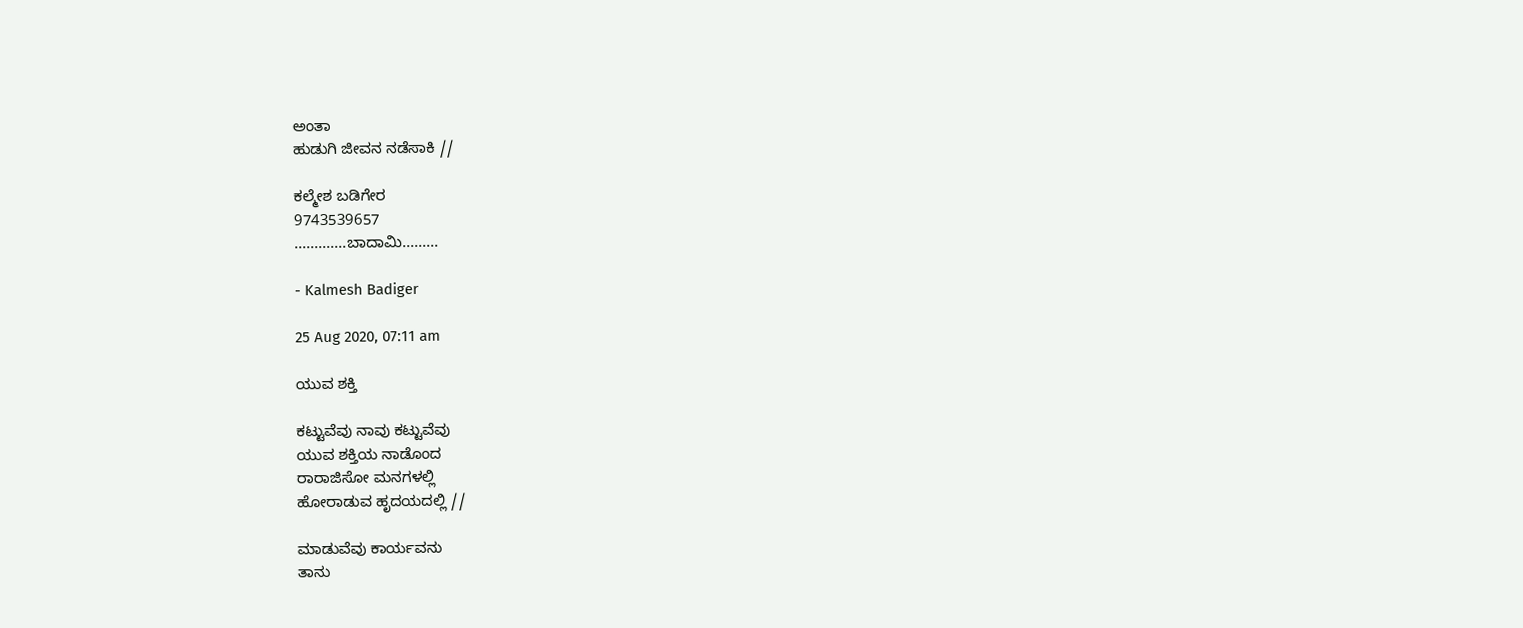ಅಂತಾ
ಹುಡುಗಿ ಜೀವನ ನಡೆಸಾಕಿ //

ಕಲ್ಮೇಶ ಬಡಿಗೇರ
9743539657
.............ಬಾದಾಮಿ.........

- Kalmesh Badiger

25 Aug 2020, 07:11 am

ಯುವ ಶಕ್ತಿ

ಕಟ್ಟುವೆವು ನಾವು ಕಟ್ಟುವೆವು
ಯುವ ಶಕ್ತಿಯ ನಾಡೊಂದ
ರಾರಾಜಿಸೋ ಮನಗಳಲ್ಲಿ
ಹೋರಾಡುವ ಹೃದಯದಲ್ಲಿ //

ಮಾಡುವೆವು ಕಾರ್ಯವನು
ತಾನು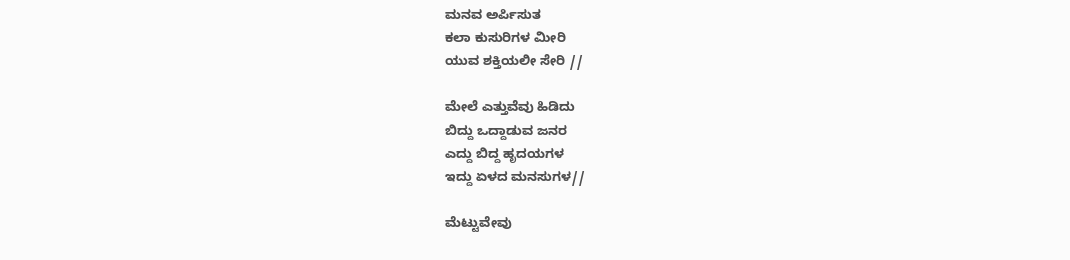ಮನವ ಅರ್ಪಿಸುತ
ಕಲಾ ಕುಸುರಿಗಳ ಮೀರಿ
ಯುವ ಶಕ್ತಿಯಲೀ ಸೇರಿ //

ಮೇಲೆ ಎತ್ತುವೆವು ಹಿಡಿದು
ಬಿದ್ದು ಒದ್ದಾಡುವ ಜನರ
ಎದ್ದು ಬಿದ್ದ ಹೃದಯಗಳ
ಇದ್ದು ಏಳದ ಮನಸುಗಳ//

ಮೆಟ್ಟುವೇವು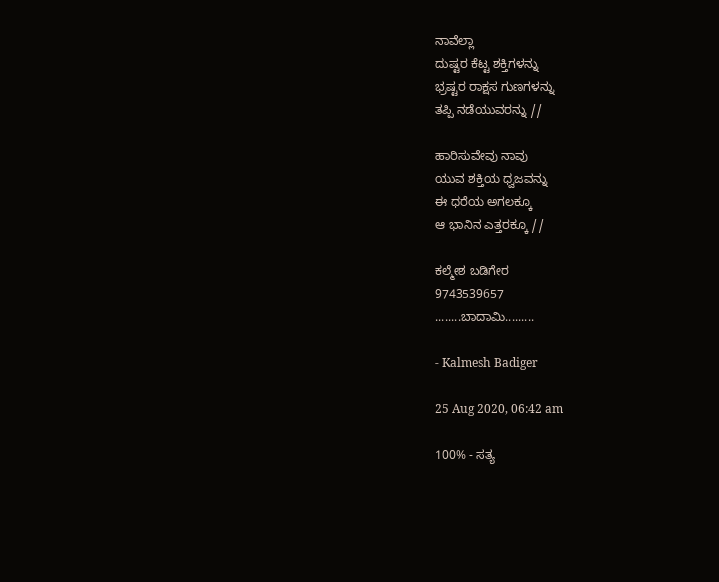ನಾವೆಲ್ಲಾ
ದುಷ್ಟರ ಕೆಟ್ಟ ಶಕ್ತಿಗಳನ್ನು
ಭ್ರಷ್ಟರ ರಾಕ್ಷಸ ಗುಣಗಳನ್ನು
ತಪ್ಪಿ ನಡೆಯುವರನ್ನು //

ಹಾರಿಸುವೇವು ನಾವು
ಯುವ ಶಕ್ತಿಯ ಧ್ವಜವನ್ನು
ಈ ಧರೆಯ ಅಗಲಕ್ಕೂ
ಆ ಭಾನಿನ ಎತ್ತರಕ್ಕೂ //

ಕಲ್ಮೇಶ ಬಡಿಗೇರ
9743539657
........ಬಾದಾಮಿ.........

- Kalmesh Badiger

25 Aug 2020, 06:42 am

100% - ಸತ್ಯ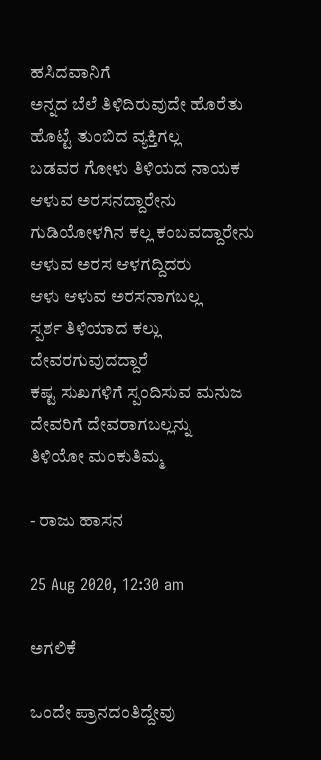ಹಸಿದವಾನಿಗೆ
ಅನ್ನದ ಬೆಲೆ ತಿಳಿದಿರುವುದೇ ಹೊರೆತು
ಹೊಟ್ಟೆ ತುಂಬಿದ ವ್ಯಕ್ತಿಗಲ್ಲ
ಬಡವರ ಗೋಳು ತಿಳಿಯದ ನಾಯಕ
ಆಳುವ ಅರಸನದ್ದಾರೇನು
ಗುಡಿಯೋಳಗಿನ ಕಲ್ಲ ಕಂಬವದ್ದಾರೇನು
ಆಳುವ ಅರಸ ಆಳಗದ್ದಿದರು
ಆಳು ಆಳುವ ಅರಸನಾಗಬಲ್ಲ
ಸ್ಪರ್ಶ ತಿಳಿಯಾದ ಕಲ್ಲು
ದೇವರಗುವುದದ್ದಾರೆ
ಕಷ್ಟ ಸುಖಗಳಿಗೆ ಸ್ಪಂದಿಸುವ ಮನುಜ
ದೇವರಿಗೆ ದೇವರಾಗಬಲ್ಲನ್ನು
ತಿಳಿಯೋ ಮಂಕುತಿಮ್ಮ

- ರಾಜು ಹಾಸನ

25 Aug 2020, 12:30 am

ಅಗಲಿಕೆ

ಒಂದೇ ಪ್ರಾನದಂತಿದ್ದೇವು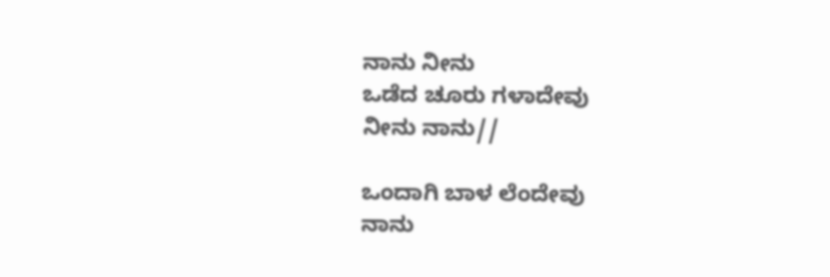ನಾನು ನೀನು
ಒಡೆದ ಚೂರು ಗಳಾದೇವು
ನೀನು ನಾನು//

ಒಂದಾಗಿ ಬಾಳ ಲೆಂದೇವು
ನಾನು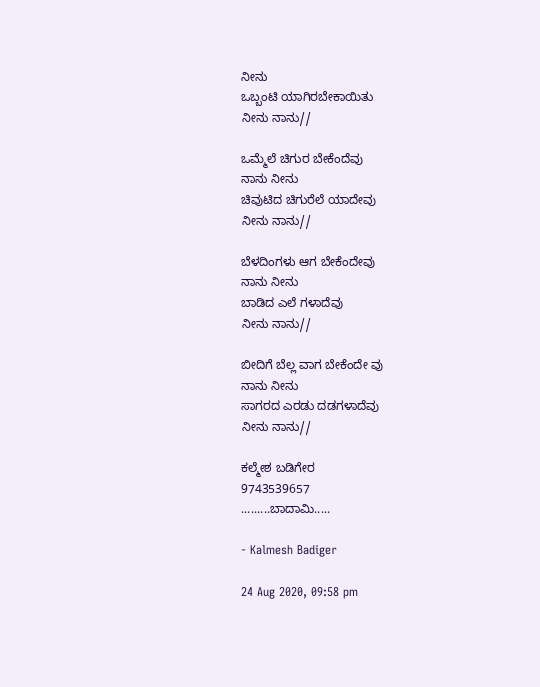ನೀನು
ಒಬ್ಬಂಟಿ ಯಾಗಿರಬೇಕಾಯಿತು
ನೀನು ನಾನು//

ಒಮ್ಮೆಲೆ ಚಿಗುರ ಬೇಕೆಂದೆವು
ನಾನು ನೀನು
ಚಿವುಟಿದ ಚಿಗುರೆಲೆ ಯಾದೇವು
ನೀನು ನಾನು//

ಬೆಳದಿಂಗಳು ಆಗ ಬೇಕೆಂದೇವು
ನಾನು ನೀನು
ಬಾಡಿದ ಎಲೆ ಗಳಾದೆವು
ನೀನು ನಾನು//

ಬೀದಿಗೆ ಬೆಲ್ಲ ವಾಗ ಬೇಕೆಂದೇ ವು
ನಾನು ನೀನು
ಸಾಗರದ ಎರಡು ದಡಗಳಾದೆವು
ನೀನು ನಾನು//

ಕಲ್ಮೇಶ ಬಡಿಗೇರ
9743539657
.........ಬಾದಾಮಿ.....

- Kalmesh Badiger

24 Aug 2020, 09:58 pm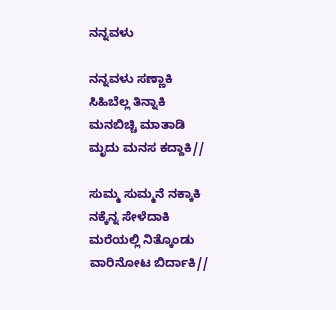ನನ್ನವಳು

ನನ್ನವಳು ಸಣ್ಣಾಕಿ
ಸಿಹಿಬೆಲ್ಲ ತಿನ್ನಾಕಿ
ಮನಬಿಚ್ಚಿ ಮಾತಾಡಿ
ಮೃದು ಮನಸ ಕದ್ದಾಕಿ//

ಸುಮ್ಮ ಸುಮ್ಮನೆ ನಕ್ಕಾಕಿ
ನಕ್ಕೆನ್ನ ಸೇಳೆದಾಕಿ
ಮರೆಯಲ್ಲಿ ನಿತ್ಕೊಂಡು
ವಾರಿನೋಟ ಬಿರ್ದಾಕಿ//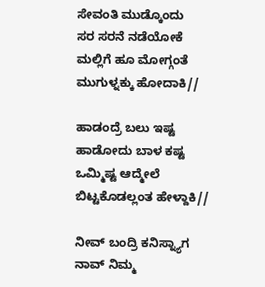ಸೇವಂತಿ ಮುಡ್ಕೊಂದು
ಸರ ಸರನೆ ನಡೆಯೋಕೆ
ಮಲ್ಲಿಗೆ ಹೂ ಮೋಗ್ಗಂತೆ
ಮುಗುಳ್ನಕ್ಕು ಹೋದಾಕಿ//

ಹಾಡಂದ್ರೆ ಬಲು ಇಷ್ಟ
ಹಾಡೋದು ಬಾಳ ಕಷ್ಟ
ಒಮ್ಮಿಷ್ಟ ಆದ್ಮೇಲೆ
ಬಿಟ್ಟಕೊಡಲ್ಲಂತ ಹೇಳ್ದಾಕಿ//

ನೀವ್ ಬಂದ್ರಿ ಕನಿಸ್ನ್ಯಾಗ
ನಾವ್ ನಿಮ್ಮ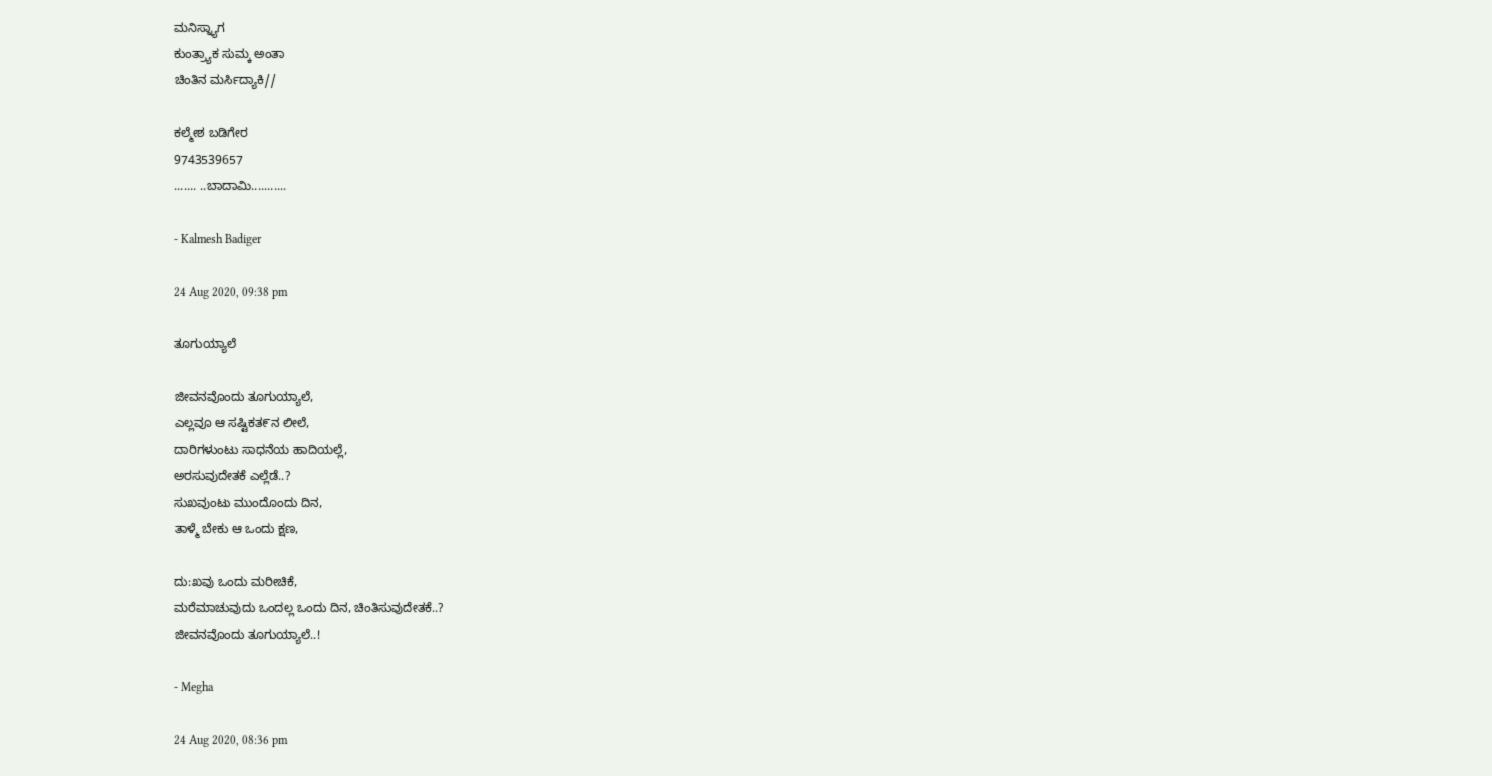ಮನಿಸ್ನ್ಯಾಗ
ಕುಂತ್ರ್ಯಾಕ ಸುಮ್ಕ ಅಂತಾ
ಚಿಂತಿನ ಮರ್ಸಿದ್ಯಾಕಿ//

ಕಲ್ಮೇಶ ಬಡಿಗೇರ
9743539657
....... ..ಬಾದಾಮಿ...........

- Kalmesh Badiger

24 Aug 2020, 09:38 pm

ತೂಗುಯ್ಯಾಲೆ

ಜೀವನವೊಂದು ತೂಗುಯ್ಯಾಲೆ,
ಎಲ್ಲವೂ ಆ ಸಷ್ಟಿಕತ೯ನ ಲೀಲೆ,
ದಾರಿಗಳುಂಟು ಸಾಧನೆಯ ಹಾದಿಯಲ್ಲೆ,
ಅರಸುವುದೇತಕೆ ಎಲ್ಲೆಡೆ..?
ಸುಖವುಂಟು ಮುಂದೊಂದು ದಿನ,
ತಾಳ್ಮೆ ಬೇಕು ಆ ಒಂದು ಕ್ಷಣ,

ದು:ಖವು ಒಂದು ಮರೀಚಿಕೆ,
ಮರೆಮಾಚುವುದು ಒಂದಲ್ಲ ಒಂದು ದಿನ, ಚಿಂತಿಸುವುದೇತಕೆ..?
ಜೀವನವೊಂದು ತೂಗುಯ್ಯಾಲೆ..!

- Megha

24 Aug 2020, 08:36 pm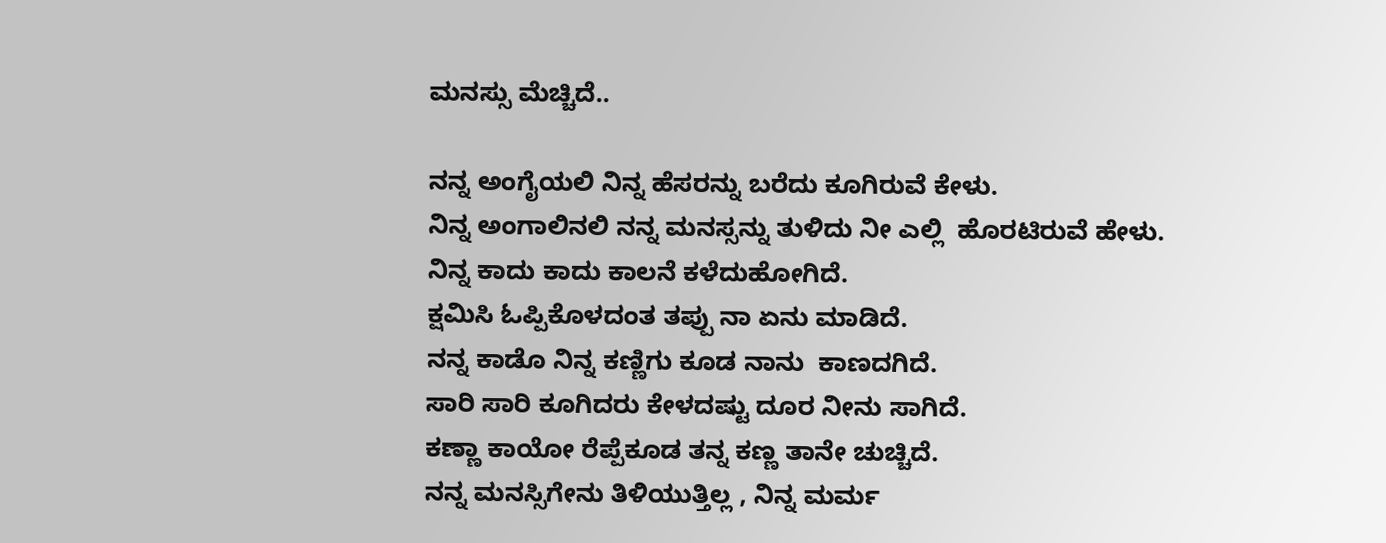ಮನಸ್ಸು ಮೆಚ್ಚಿದೆ..

ನನ್ನ ಅಂಗೈಯಲಿ ನಿನ್ನ ಹೆಸರನ್ನು ಬರೆದು ಕೂಗಿರುವೆ ಕೇಳು.
ನಿನ್ನ ಅಂಗಾಲಿನಲಿ ನನ್ನ ಮನಸ್ಸನ್ನು ತುಳಿದು ನೀ ಎಲ್ಲಿ  ಹೊರಟಿರುವೆ ಹೇಳು.
ನಿನ್ನ ಕಾದು ಕಾದು ಕಾಲನೆ ಕಳೆದುಹೋಗಿದೆ.
ಕ್ಷಮಿಸಿ ಓಪ್ಪಿಕೊಳದಂತ ತಪ್ಪು ನಾ ಏನು ಮಾಡಿದೆ.
ನನ್ನ ಕಾಡೊ ನಿನ್ನ ಕಣ್ಣಿಗು ಕೂಡ ನಾನು  ಕಾಣದಗಿದೆ.
ಸಾರಿ ಸಾರಿ ಕೂಗಿದರು ಕೇಳದಷ್ಟು ದೂರ ನೀನು ಸಾಗಿದೆ.
ಕಣ್ಣಾ ಕಾಯೋ ರೆಪ್ಪೆಕೂಡ ತನ್ನ ಕಣ್ಣ ತಾನೇ ಚುಚ್ಚಿದೆ.
ನನ್ನ ಮನಸ್ಸಿಗೇನು ತಿಳಿಯುತ್ತಿಲ್ಲ , ನಿನ್ನ ಮರ್ಮ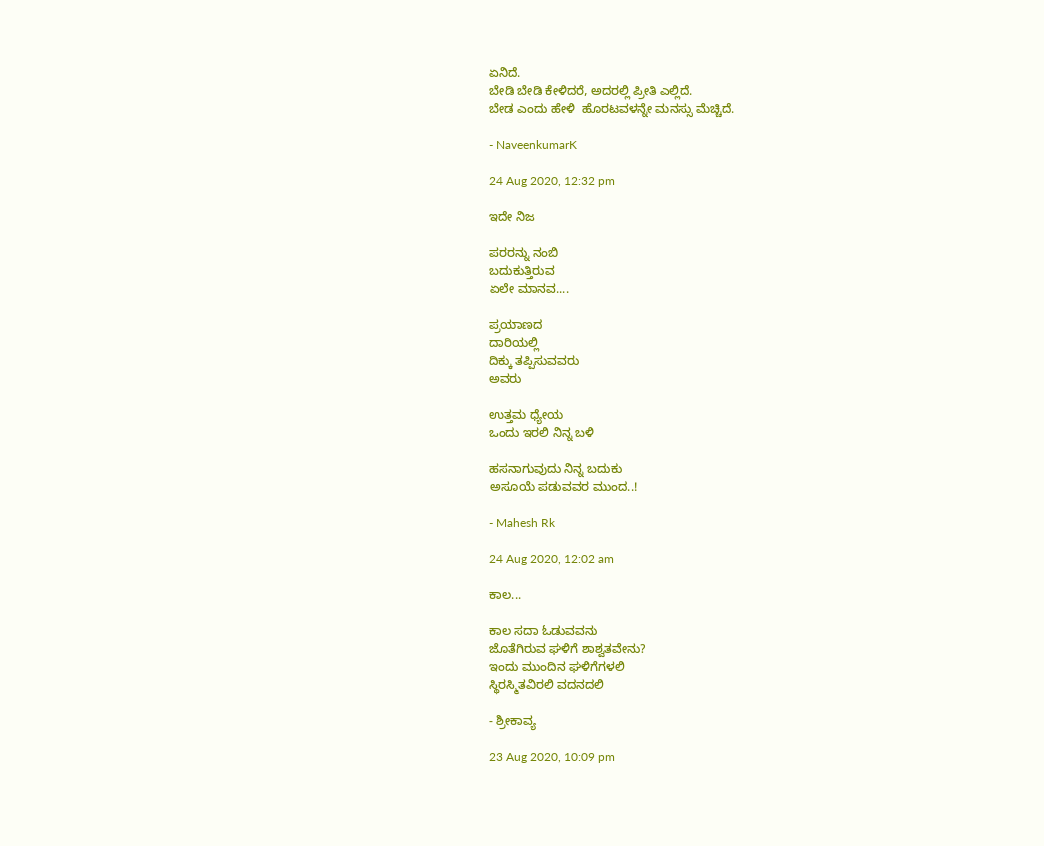ಏನಿದೆ.
ಬೇಡಿ ಬೇಡಿ ಕೇಳಿದರೆ, ಅದರಲ್ಲಿ ಪ್ರೀತಿ ಎಲ್ಲಿದೆ.
ಬೇಡ ಎಂದು ಹೇಳಿ  ಹೊರಟವಳನ್ನೇ ಮನಸ್ಸು ಮೆಚ್ಚಿದೆ.

- NaveenkumarK

24 Aug 2020, 12:32 pm

ಇದೇ ನಿಜ

ಪರರನ್ನು ನಂಬಿ
ಬದುಕುತ್ತಿರುವ
ಏಲೇ ಮಾನವ....

ಪ್ರಯಾಣದ
ದಾರಿಯಲ್ಲಿ
ದಿಕ್ಕು ತಪ್ಪಿಸುವವರು
ಅವರು

ಉತ್ತಮ ಧ್ಯೇಯ
ಒಂದು ಇರಲಿ ನಿನ್ನ ಬಳಿ

ಹಸನಾಗುವುದು ನಿನ್ನ ಬದುಕು
ಅಸೂಯೆ ಪಡುವವರ ಮುಂದ..!

- Mahesh Rk

24 Aug 2020, 12:02 am

ಕಾಲ...

ಕಾಲ ಸದಾ ಓಡುವವನು
ಜೊತೆಗಿರುವ ಘಳಿಗೆ ಶಾಶ್ವತವೇನು?
ಇಂದು ಮುಂದಿನ ಘಳಿಗೆಗಳಲಿ
ಸ್ಥಿರಸ್ಮಿತವಿರಲಿ ವದನದಲಿ

- ಶ್ರೀಕಾವ್ಯ

23 Aug 2020, 10:09 pm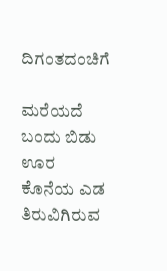ದಿಗಂತದಂಚಿಗೆ

ಮರೆಯದೆ ಬಂದು ಬಿಡು
ಊರ ಕೊನೆಯ ಎಡ ತಿರುವಿಗಿರುವ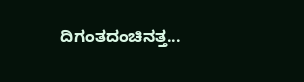ದಿಗಂತದಂಚಿನತ್ತ...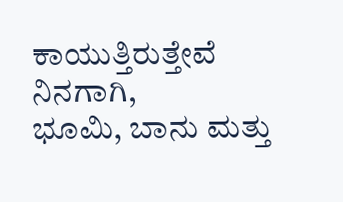ಕಾಯುತ್ತಿರುತ್ತೇವೆ ನಿನಗಾಗಿ,
ಭೂಮಿ, ಬಾನು ಮತ್ತು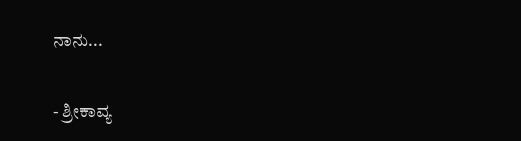ನಾನು...

- ಶ್ರೀಕಾವ್ಯ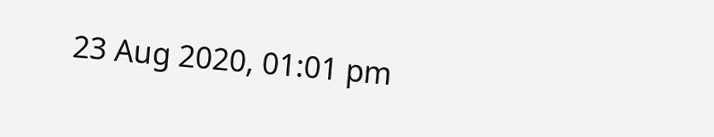23 Aug 2020, 01:01 pm